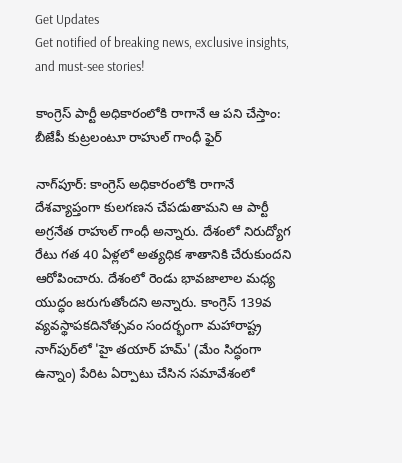Get Updates
Get notified of breaking news, exclusive insights, and must-see stories!

కాంగ్రెస్ పార్టీ అధికారంలోకి రాగానే ఆ పని చేస్తాం: బీజేపీ కుట్రలంటూ రాహుల్ గాంధీ ఫైర్

నాగ్‌పూర్: కాంగ్రెస్ అధికారంలోకి రాగానే దేశవ్యాప్తంగా కులగణన చేపడుతామని ఆ పార్టీ అగ్రనేత రాహుల్ గాంధీ అన్నారు. దేశంలో నిరుద్యోగ రేటు గత 40 ఏళ్లలో అత్యధిక శాతానికి చేరుకుందని ఆరోపించారు. దేశంలో రెండు భావజాలాల మధ్య యుద్ధం జరుగుతోందని అన్నారు. కాంగ్రెస్ 139వ వ్యవస్థాపకదినోత్సవం సందర్భంగా మహారాష్ట్ర నాగ్‌పుర్‌లో 'హై తయార్ హమ్' (మేం సిద్ధంగా ఉన్నాం) పేరిట ఏర్పాటు చేసిన సమావేశంలో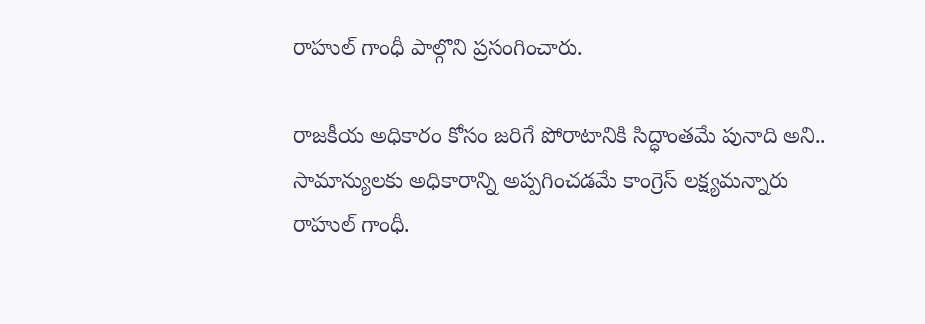రాహుల్ గాంధీ పాల్గొని ప్రసంగించారు.

రాజకీయ అధికారం కోసం జరిగే పోరాటానికి సిద్ధాంతమే పునాది అని.. సామాన్యులకు అధికారాన్ని అప్పగించడమే కాంగ్రెస్ లక్ష్యమన్నారు రాహుల్ గాంధీ.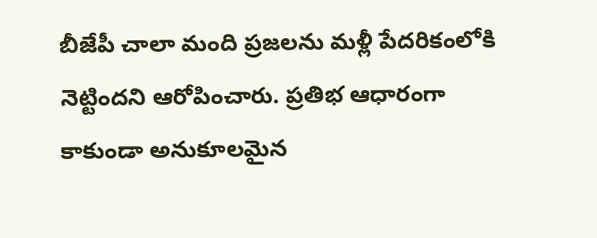బీజేపీ చాలా మంది ప్రజలను మళ్లీ పేదరికంలోకి నెట్టిందని ఆరోపించారు. ప్రతిభ ఆధారంగా కాకుండా అనుకూలమైన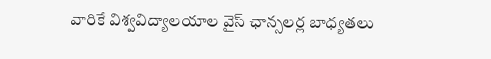వారికే విశ్వవిద్యాలయాల వైస్ ఛాన్సలర్ల బాధ్యతలు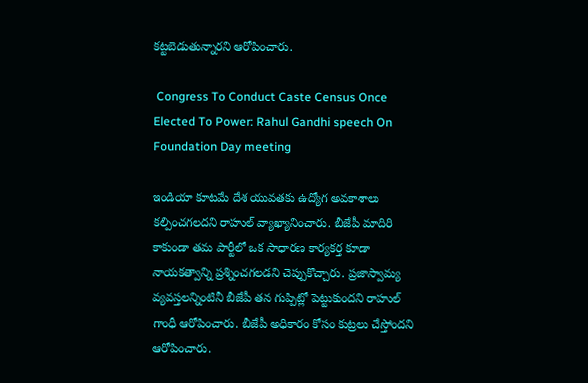కట్టబెడుతున్నారని ఆరోపించారు.

 Congress To Conduct Caste Census Once Elected To Power: Rahul Gandhi speech On Foundation Day meeting

ఇండియా కూటమే దేశ యువతకు ఉద్యోగ అవకాశాలు కల్పించగలదని రాహుల్ వ్యాఖ్యానించారు. బీజేపీ మాదిరి కాకుండా తమ పార్టీలో ఒక సాధారణ కార్యకర్త కూడా నాయకత్వాన్ని ప్రశ్నించగలడని చెప్పుకొచ్చారు. ప్రజాస్వామ్య వ్యవస్తలన్నింటినీ బీజేపీ తన గుప్పిట్లో పెట్టుకుందని రాహుల్ గాంధీ ఆరోపించారు. బీజేపీ అధికారం కోసం కుట్రలు చేస్తోందని ఆరోపించారు.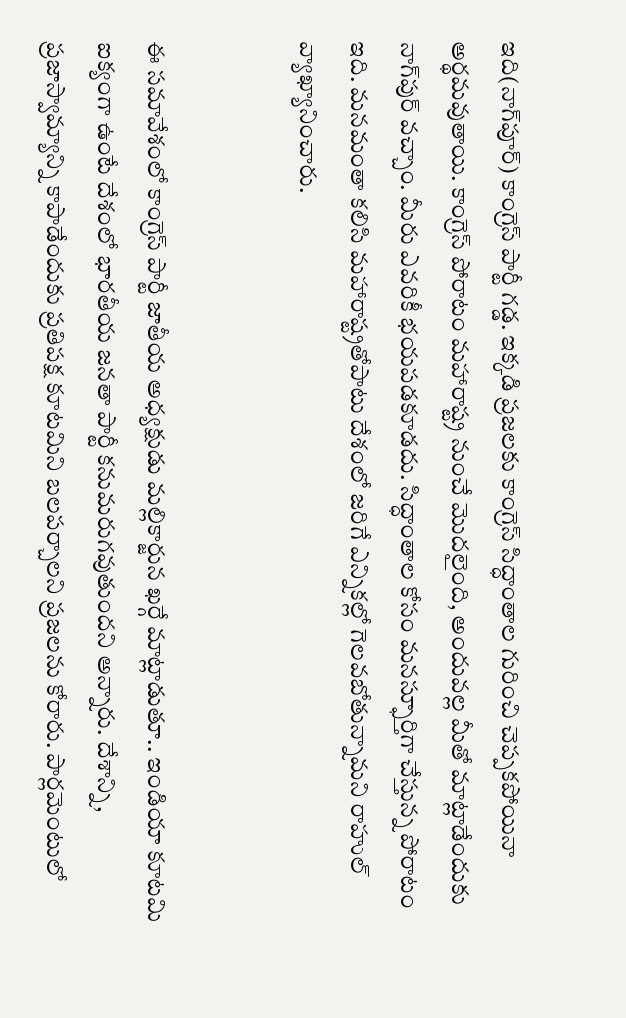ఇది(నాగ్‌పూర్) కాంగ్రెస్‌ పార్టీ గడ్డ. ఇక్కడి ప్రజలకు కాంగ్రెస్‌ సిద్ధాంతాల గురించి చెప్పకపోయినా అర్థమవుతాయి. కాంగ్రెస్‌ పోరాటం మహారాష్ట్ర నుంచే మొదలైంది, అందువల్ల మీతో మాట్లాడేందుకు నాగ్‌పుర్‌ వచ్చాం. మీరు ఎవరికీ భయపడకూడదు. సిద్ధాంతాల కోసం మనస్ఫూర్తిగా చేస్తున్న పోరాటం ఇది. మనమంతా కలిసి మహారాష్ట్రతోపాటు దేశంలో జరిగే ఎన్నికల్లో గెలవబోతున్నామని రాహుల్ వ్యాఖ్యానించారు.


ఈ సమావేశంలో కాంగ్రెస్‌ పార్టీ జాతీయ అధ్యక్షుడు మల్లికార్జున ఖర్గే మాట్లాడుతూ.. ఇండియా కూటమి ఐక్యంగా ఉంటే దేశంలో భారతీయ జనతా పార్టీ కనుమరుగవుతుందని అన్నారు. దేశాన్ని, ప్రజాస్వామ్యాన్ని కాపాడేందుకు ప్రతిపక్ష కూటమిని బలపర్చాలని ప్రజలను కోరారు. పార్లమెంటులో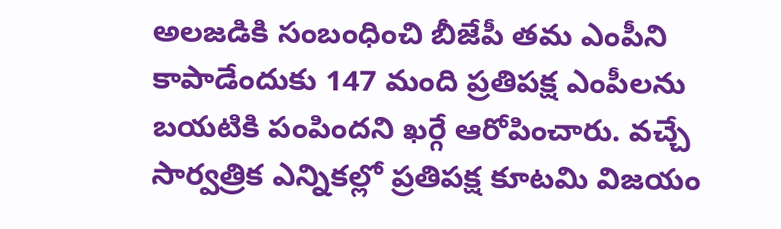అలజడికి సంబంధించి బీజేపీ తమ ఎంపీని కాపాడేందుకు 147 మంది ప్రతిపక్ష ఎంపీలను బయటికి పంపిందని ఖర్గే ఆరోపించారు. వచ్చే సార్వత్రిక ఎన్నికల్లో ప్రతిపక్ష కూటమి విజయం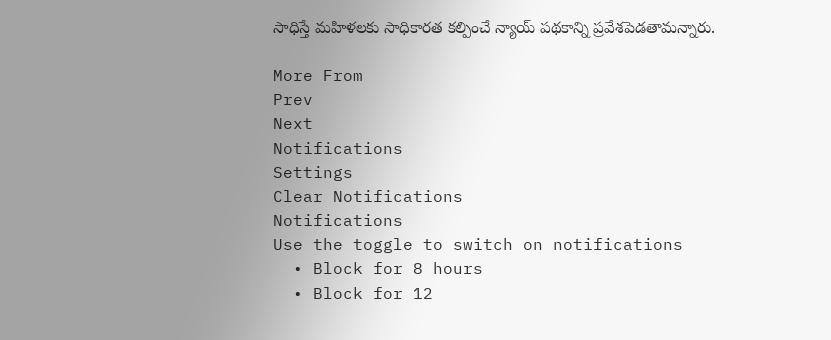సాధిస్తే మహిళలకు సాధికారత కల్పించే న్యాయ్‌ పథకాన్ని ప్రవేశపెడతామన్నారు.

More From
Prev
Next
Notifications
Settings
Clear Notifications
Notifications
Use the toggle to switch on notifications
  • Block for 8 hours
  • Block for 12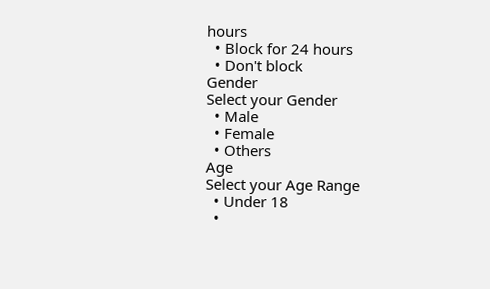hours
  • Block for 24 hours
  • Don't block
Gender
Select your Gender
  • Male
  • Female
  • Others
Age
Select your Age Range
  • Under 18
  •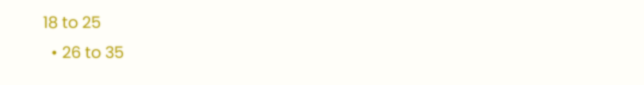18 to 25
  • 26 to 35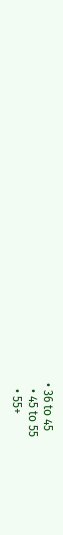• 36 to 45
  • 45 to 55
  • 55+